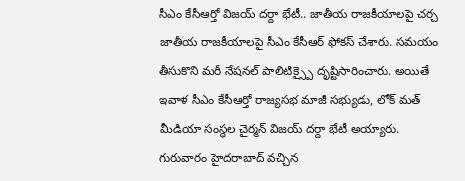సీఎం కేసీఆర్తో విజయ్ దర్దా భేటీ.. జాతీయ రాజకీయాలపై చర్చ
జాతీయ రాజకీయాలపై సీఎం కేసీఆర్ ఫోకస్ చేశారు. సమయం తీసుకొని మరీ నేషనల్ పాలిటిక్స్పై దృష్టిసారించారు. అయితే ఇవాళ సీఎం కేసీఆర్తో రాజ్యసభ మాజీ సభ్యుడు, లోక్ మత్ మీడియా సంస్థల చైర్మన్ విజయ్ దర్దా భేటీ అయ్యారు. గురువారం హైదరాబాద్ వచ్చిన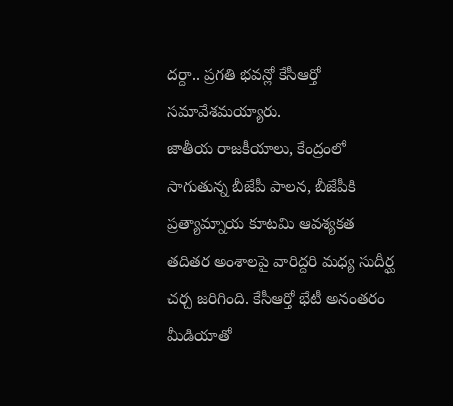దర్దా.. ప్రగతి భవన్లో కేసీఆర్తో సమావేశమయ్యారు.
జాతీయ రాజకీయాలు, కేంద్రంలో సాగుతున్న బీజేపీ పాలన, బీజేపీకి ప్రత్యామ్నాయ కూటమి ఆవశ్యకత తదితర అంశాలపై వారిద్దరి మధ్య సుదీర్ఘ చర్చ జరిగింది. కేసీఆర్తో భేటీ అనంతరం మీడియాతో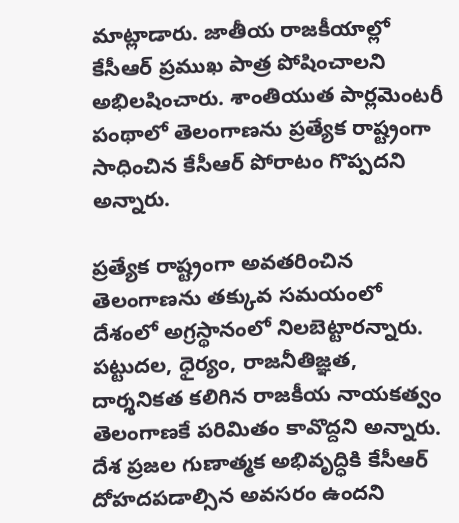మాట్లాడారు. జాతీయ రాజకీయాల్లో కేసీఆర్ ప్రముఖ పాత్ర పోషించాలని అభిలషించారు. శాంతియుత పార్లమెంటరీ పంథాలో తెలంగాణను ప్రత్యేక రాష్ట్రంగా సాధించిన కేసీఆర్ పోరాటం గొప్పదని అన్నారు.

ప్రత్యేక రాష్ట్రంగా అవతరించిన తెలంగాణను తక్కువ సమయంలో దేశంలో అగ్రస్థానంలో నిలబెట్టారన్నారు. పట్టుదల, ధైర్యం, రాజనీతిజ్ఞత, దార్శనికత కలిగిన రాజకీయ నాయకత్వం తెలంగాణకే పరిమితం కావొద్దని అన్నారు. దేశ ప్రజల గుణాత్మక అభివృద్ధికి కేసీఆర్ దోహదపడాల్సిన అవసరం ఉందని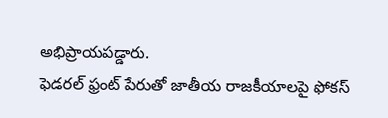అభిప్రాయపడ్డారు.
ఫెడరల్ ఫ్రంట్ పేరుతో జాతీయ రాజకీయాలపై ఫోకస్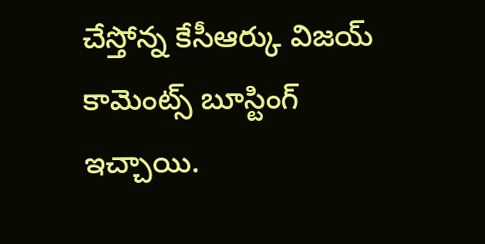చేస్తోన్న కేసీఆర్కు విజయ్ కామెంట్స్ బూస్టింగ్ ఇచ్చాయి.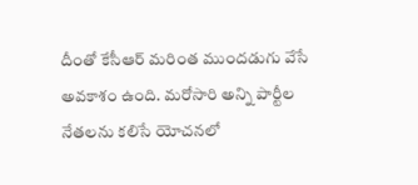దీంతో కేసీఆర్ మరింత ముందడుగు వేసే అవకాశం ఉంది. మరోసారి అన్ని పార్టీల నేతలను కలిసే యోచనలో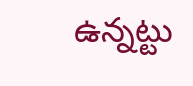ఉన్నట్టు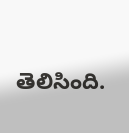తెలిసింది.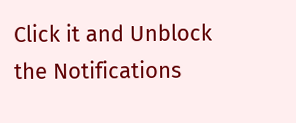Click it and Unblock the Notifications